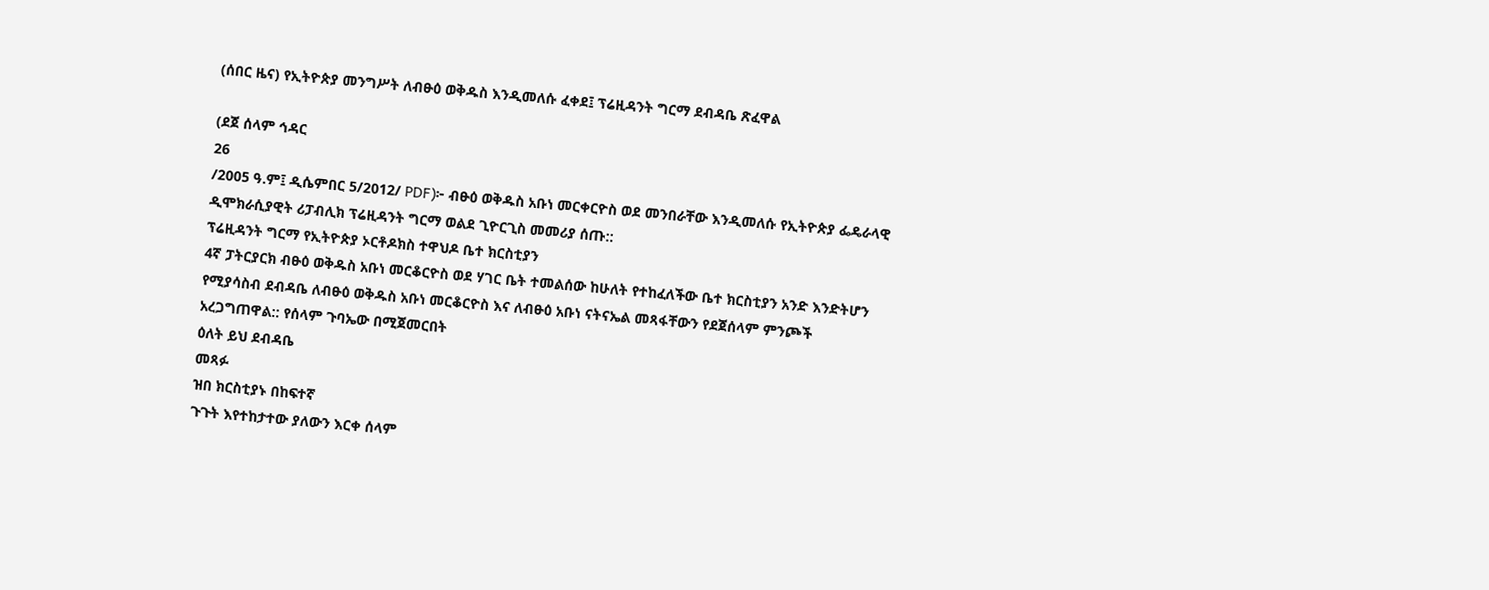(ሰበር ዜና) የኢትዮጵያ መንግሥት ለብፁዕ ወቅዱስ እንዲመለሱ ፈቀደ፤ ፕሬዚዳንት ግርማ ደብዳቤ ጽፈዋል

(ደጀ ሰላም ኅዳር
26
/2005 ዓ.ም፤ ዲሴምበር 5/2012/ PDF)፦ ብፁዕ ወቅዱስ አቡነ መርቀርዮስ ወደ መንበራቸው እንዲመለሱ የኢትዮጵያ ፌዴራላዊ
ዲሞክራሲያዊት ሪፓብሊክ ፕሬዚዳንት ግርማ ወልደ ጊዮርጊስ መመሪያ ሰጡ::
ፕሬዚዳንት ግርማ የኢትዮጵያ ኦርቶዶክስ ተዋህዶ ቤተ ክርስቲያን
4ኛ ፓትርያርክ ብፁዕ ወቅዱስ አቡነ መርቆርዮስ ወደ ሃገር ቤት ተመልሰው ከሁለት የተከፈለችው ቤተ ክርስቲያን አንድ እንድትሆን
የሚያሳስብ ደብዳቤ ለብፁዕ ወቅዱስ አቡነ መርቆርዮስ እና ለብፁዕ አቡነ ናትናኤል መጻፋቸውን የደጀሰላም ምንጮች
አረጋግጠዋል:: የሰላም ጉባኤው በሚጀመርበት
ዕለት ይህ ደብዳቤ
መጻፉ
ዝበ ክርስቲያኑ በከፍተኛ
ጉጉት እየተከታተው ያለውን እርቀ ሰላም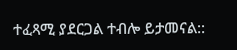ተፈጻሚ ያደርጋል ተብሎ ይታመናል::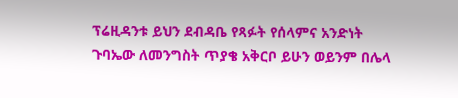ፕሬዚዳንቱ ይህን ደብዳቤ የጻፉት የሰላምና አንድነት
ጉባኤው ለመንግስት ጥያቄ አቅርቦ ይሁን ወይንም በሌላ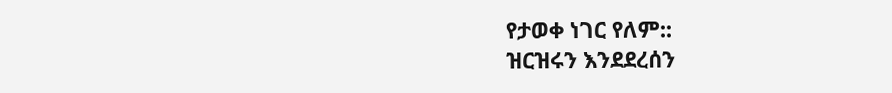የታወቀ ነገር የለም::
ዝርዝሩን እንደደረሰን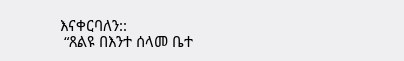እናቀርባለን::
 “ጸልዩ በእንተ ሰላመ ቤተ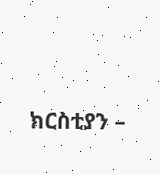ክርስቲያን –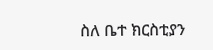ስለ ቤተ ክርስቲያን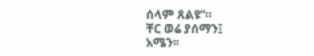ሰላም ጸልዩ”።
ቸር ወሬ ያሰማን፤
አሜን፡፡